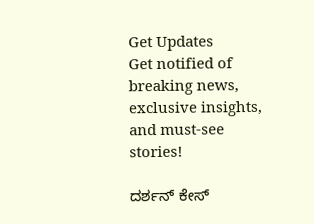Get Updates
Get notified of breaking news, exclusive insights, and must-see stories!

ದರ್ಶನ್ ಕೇಸ್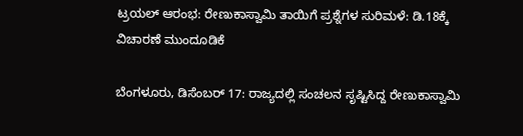ಟ್ರಯಲ್ ಆರಂಭ: ರೇಣುಕಾಸ್ವಾಮಿ ತಾಯಿಗೆ ಪ್ರಶ್ನೆಗಳ ಸುರಿಮಳೆ: ಡಿ.18ಕ್ಕೆ ವಿಚಾರಣೆ ಮುಂದೂಡಿಕೆ

ಬೆಂಗಳೂರು, ಡಿಸೆಂಬರ್ 17: ರಾಜ್ಯದಲ್ಲಿ ಸಂಚಲನ ಸೃಷ್ಟಿಸಿದ್ದ ರೇಣುಕಾಸ್ವಾಮಿ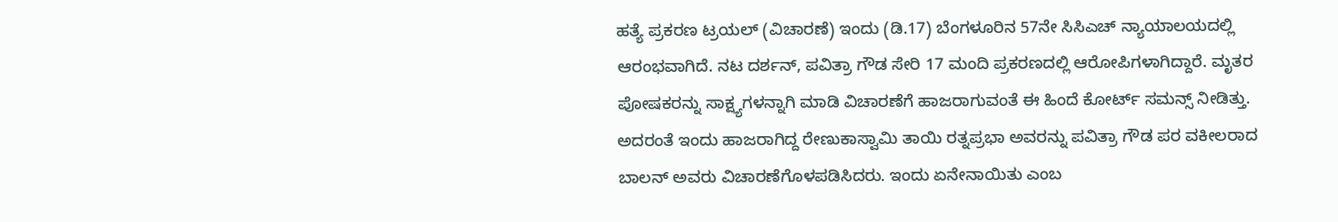ಹತ್ಯೆ ಪ್ರಕರಣ ಟ್ರಯಲ್ (ವಿಚಾರಣೆ) ಇಂದು (ಡಿ.17) ಬೆಂಗಳೂರಿನ 57ನೇ ಸಿಸಿಎಚ್ ನ್ಯಾಯಾಲಯದಲ್ಲಿ ಆರಂಭವಾಗಿದೆ. ನಟ ದರ್ಶನ್, ಪವಿತ್ರಾ ಗೌಡ ಸೇರಿ 17 ಮಂದಿ ಪ್ರಕರಣದಲ್ಲಿ ಆರೋಪಿಗಳಾಗಿದ್ದಾರೆ. ಮೃತರ ಪೋಷಕರನ್ನು ಸಾಕ್ಷ್ಯಗಳನ್ನಾಗಿ ಮಾಡಿ ವಿಚಾರಣೆಗೆ ಹಾಜರಾಗುವಂತೆ ಈ ಹಿಂದೆ ಕೋರ್ಟ್ ಸಮನ್ಸ್ ನೀಡಿತ್ತು. ಅದರಂತೆ ಇಂದು ಹಾಜರಾಗಿದ್ದ ರೇಣುಕಾಸ್ವಾಮಿ ತಾಯಿ ರತ್ನಪ್ರಭಾ ಅವರನ್ನು ಪವಿತ್ರಾ ಗೌಡ ಪರ ವಕೀಲರಾದ ಬಾಲನ್ ಅವರು ವಿಚಾರಣೆಗೊಳಪಡಿಸಿದರು. ಇಂದು ಏನೇನಾಯಿತು ಎಂಬ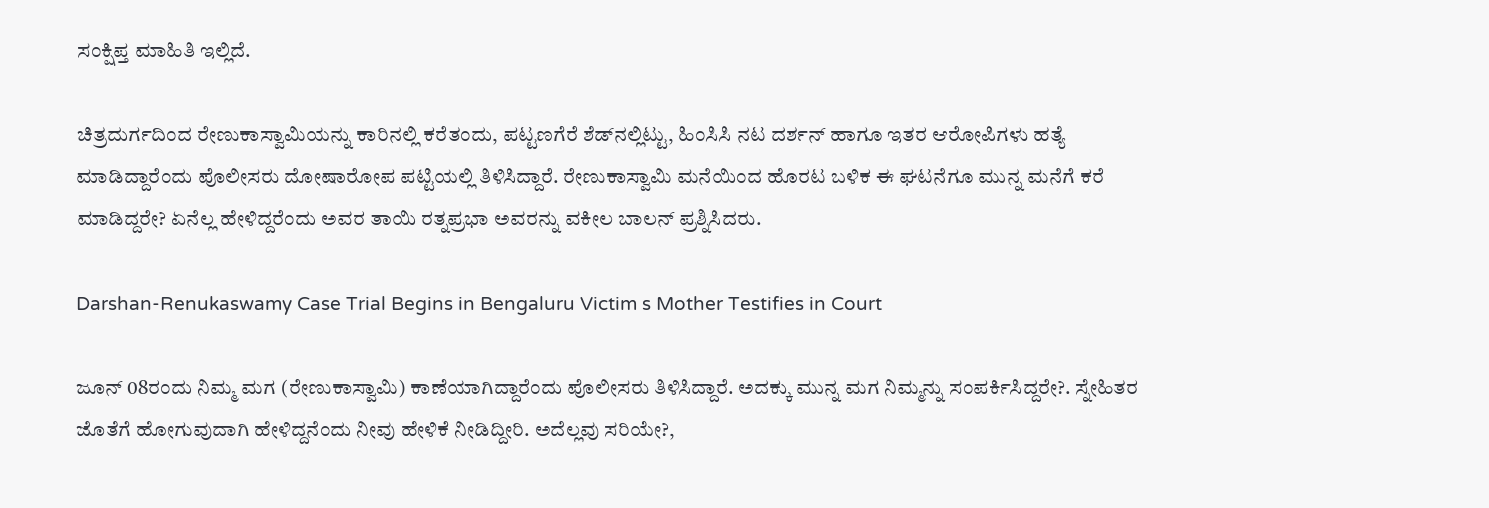ಸಂಕ್ಷಿಪ್ತ ಮಾಹಿತಿ ಇಲ್ಲಿದೆ.

ಚಿತ್ರದುರ್ಗದಿಂದ ರೇಣುಕಾಸ್ವಾಮಿಯನ್ನು ಕಾರಿನಲ್ಲಿ ಕರೆತಂದು, ಪಟ್ಟಣಗೆರೆ ಶೆಡ್‌ನಲ್ಲಿಟ್ಟು, ಹಿಂಸಿಸಿ ನಟ ದರ್ಶನ್ ಹಾಗೂ ಇತರ ಆರೋಪಿಗಳು ಹತ್ಯೆ ಮಾಡಿದ್ದಾರೆಂದು ಪೊಲೀಸರು ದೋಷಾರೋಪ ಪಟ್ಟಿಯಲ್ಲಿ ತಿಳಿಸಿದ್ದಾರೆ. ರೇಣುಕಾಸ್ವಾಮಿ ಮನೆಯಿಂದ ಹೊರಟ ಬಳಿಕ ಈ ಘಟನೆಗೂ ಮುನ್ನ ಮನೆಗೆ ಕರೆ ಮಾಡಿದ್ದರೇ? ಏನೆಲ್ಲ ಹೇಳಿದ್ದರೆಂದು ಅವರ ತಾಯಿ ರತ್ನಪ್ರಭಾ ಅವರನ್ನು ವಕೀಲ ಬಾಲನ್ ಪ್ರಶ್ನಿಸಿದರು.

Darshan-Renukaswamy Case Trial Begins in Bengaluru Victim s Mother Testifies in Court

ಜೂನ್ 08ರಂದು ನಿಮ್ಮ ಮಗ (ರೇಣುಕಾಸ್ವಾಮಿ) ಕಾಣೆಯಾಗಿದ್ದಾರೆಂದು ಪೊಲೀಸರು ತಿಳಿಸಿದ್ದಾರೆ. ಅದಕ್ಕು ಮುನ್ನ ಮಗ ನಿಮ್ಮನ್ನು ಸಂಪರ್ಕಿಸಿದ್ದರೇ?. ಸ್ನೇಹಿತರ ಜೊತೆಗೆ ಹೋಗುವುದಾಗಿ ಹೇಳಿದ್ದನೆಂದು ನೀವು ಹೇಳಿಕೆ ನೀಡಿದ್ದೀರಿ. ಅದೆಲ್ಲವು ಸರಿಯೇ?,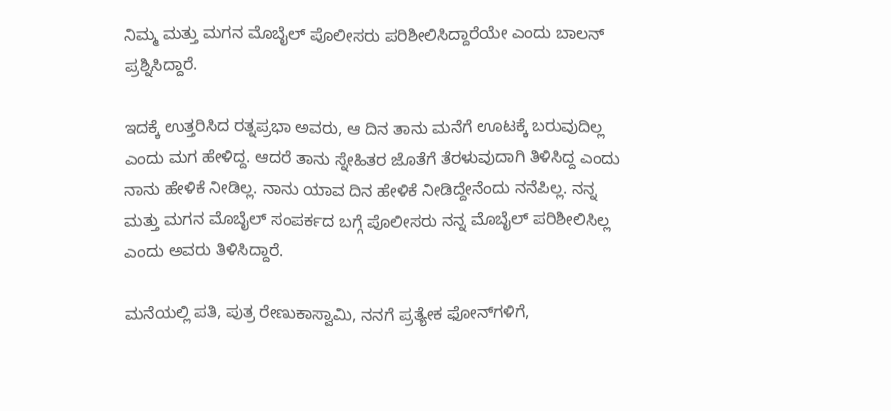ನಿಮ್ಮ ಮತ್ತು ಮಗನ ಮೊಬೈಲ್ ಪೊಲೀಸರು ಪರಿಶೀಲಿಸಿದ್ದಾರೆಯೇ ಎಂದು ಬಾಲನ್ ಪ್ರಶ್ನಿಸಿದ್ದಾರೆ.

ಇದಕ್ಕೆ ಉತ್ತರಿಸಿದ ರತ್ನಪ್ರಭಾ ಅವರು, ಆ ದಿನ ತಾನು ಮನೆಗೆ ಊಟಕ್ಕೆ ಬರುವುದಿಲ್ಲ ಎಂದು ಮಗ ಹೇಳಿದ್ದ. ಆದರೆ ತಾನು ಸ್ನೇಹಿತರ ಜೊತೆಗೆ ತೆರಳುವುದಾಗಿ ತಿಳಿಸಿದ್ದ ಎಂದು ನಾನು ಹೇಳಿಕೆ ನೀಡಿಲ್ಲ. ನಾನು ಯಾವ ದಿನ ಹೇಳಿಕೆ ನೀಡಿದ್ದೇನೆಂದು ನನೆಪಿಲ್ಲ. ನನ್ನ ಮತ್ತು ಮಗನ ಮೊಬೈಲ್ ಸಂಪರ್ಕದ ಬಗ್ಗೆ ಪೊಲೀಸರು ನನ್ನ ಮೊಬೈಲ್ ಪರಿಶೀಲಿಸಿಲ್ಲ ಎಂದು ಅವರು ತಿಳಿಸಿದ್ದಾರೆ.

ಮನೆಯಲ್ಲಿ ಪತಿ, ಪುತ್ರ ರೇಣುಕಾಸ್ವಾಮಿ, ನನಗೆ ಪ್ರತ್ಯೇಕ ಫೋನ್‌ಗಳಿಗೆ,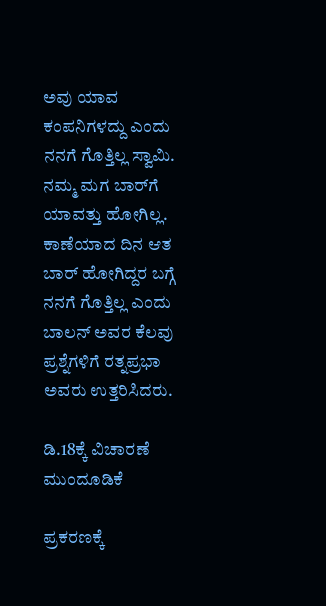ಅವು ಯಾವ ಕಂಪನಿಗಳದ್ದು ಎಂದು ನನಗೆ ಗೊತ್ತಿಲ್ಲ ಸ್ವಾಮಿ. ನಮ್ಮ ಮಗ ಬಾರ್‌ಗೆ ಯಾವತ್ತು ಹೋಗಿಲ್ಲ. ಕಾಣೆಯಾದ ದಿನ ಆತ ಬಾರ್‌ ಹೋಗಿದ್ದರ ಬಗ್ಗೆ ನನಗೆ ಗೊತ್ತಿಲ್ಲ ಎಂದು ಬಾಲನ್ ಅವರ ಕೆಲವು ಪ್ರಶ್ನೆಗಳಿಗೆ ರತ್ನಪ್ರಭಾ ಅವರು ಉತ್ತರಿಸಿದರು.

ಡಿ.18ಕ್ಕೆ ವಿಚಾರಣೆ ಮುಂದೂಡಿಕೆ

ಪ್ರಕರಣಕ್ಕೆ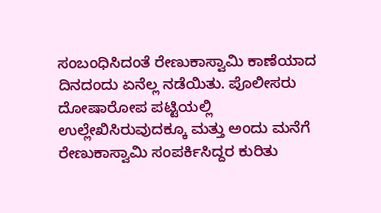ಸಂಬಂಧಿಸಿದಂತೆ ರೇಣುಕಾಸ್ವಾಮಿ ಕಾಣೆಯಾದ ದಿನದಂದು ಏನೆಲ್ಲ ನಡೆಯಿತು. ಪೊಲೀಸರು ದೋಷಾರೋಪ ಪಟ್ಟಿಯಲ್ಲಿ ಉಲ್ಲೇಖಿಸಿರುವುದಕ್ಕೂ ಮತ್ತು ಅಂದು ಮನೆಗೆ ರೇಣುಕಾಸ್ವಾಮಿ ಸಂಪರ್ಕಿಸಿದ್ದರ ಕುರಿತು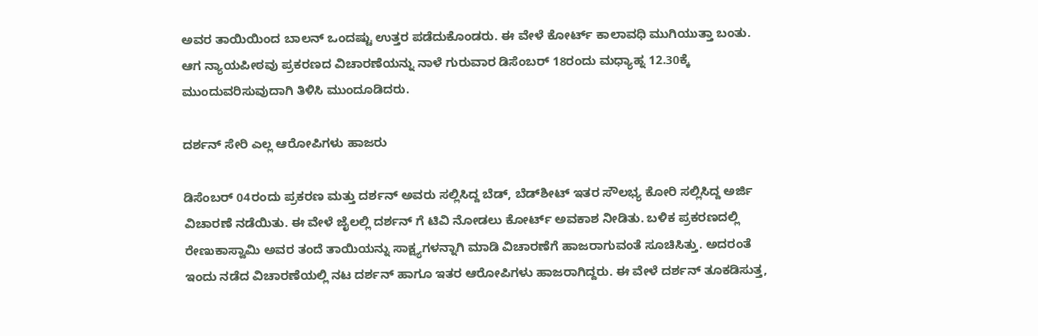ಅವರ ತಾಯಿಯಿಂದ ಬಾಲನ್ ಒಂದಷ್ಟು ಉತ್ತರ ಪಡೆದುಕೊಂಡರು. ಈ ವೇಳೆ ಕೋರ್ಟ್ ಕಾಲಾವಧಿ ಮುಗಿಯುತ್ತಾ ಬಂತು. ಆಗ ನ್ಯಾಯಪೀಠವು ಪ್ರಕರಣದ ವಿಚಾರಣೆಯನ್ನು ನಾಳೆ ಗುರುವಾರ ಡಿಸೆಂಬರ್ 18ರಂದು ಮಧ್ಯಾಹ್ನ 12.30ಕ್ಕೆ ಮುಂದುವರಿಸುವುದಾಗಿ ತಿಳಿಸಿ ಮುಂದೂಡಿದರು.

ದರ್ಶನ್ ಸೇರಿ ಎಲ್ಲ ಆರೋಪಿಗಳು ಹಾಜರು

ಡಿಸೆಂಬರ್ 04ರಂದು ಪ್ರಕರಣ ಮತ್ತು ದರ್ಶನ್ ಅವರು ಸಲ್ಲಿಸಿದ್ದ ಬೆಡ್, ಬೆಡ್‌ಶೀಟ್ ಇತರ ಸೌಲಭ್ಯ ಕೋರಿ ಸಲ್ಲಿಸಿದ್ದ ಅರ್ಜಿ ವಿಚಾರಣೆ ನಡೆಯಿತು. ಈ ವೇಳೆ ಜೈಲಲ್ಲಿ ದರ್ಶನ್‌ ಗೆ ಟಿವಿ ನೋಡಲು ಕೋರ್ಟ್ ಅವಕಾಶ ನೀಡಿತು. ಬಳಿಕ ಪ್ರಕರಣದಲ್ಲಿ ರೇಣುಕಾಸ್ವಾಮಿ ಅವರ ತಂದೆ ತಾಯಿಯನ್ನು ಸಾಕ್ಷ್ಯಗಳನ್ನಾಗಿ ಮಾಡಿ ವಿಚಾರಣೆಗೆ ಹಾಜರಾಗುವಂತೆ ಸೂಚಿಸಿತ್ತು. ಅದರಂತೆ ಇಂದು ನಡೆದ ವಿಚಾರಣೆಯಲ್ಲಿ ನಟ ದರ್ಶನ್ ಹಾಗೂ ಇತರ ಆರೋಪಿಗಳು ಹಾಜರಾಗಿದ್ದರು. ಈ ವೇಳೆ ದರ್ಶನ್ ತೂಕಡಿಸುತ್ತ,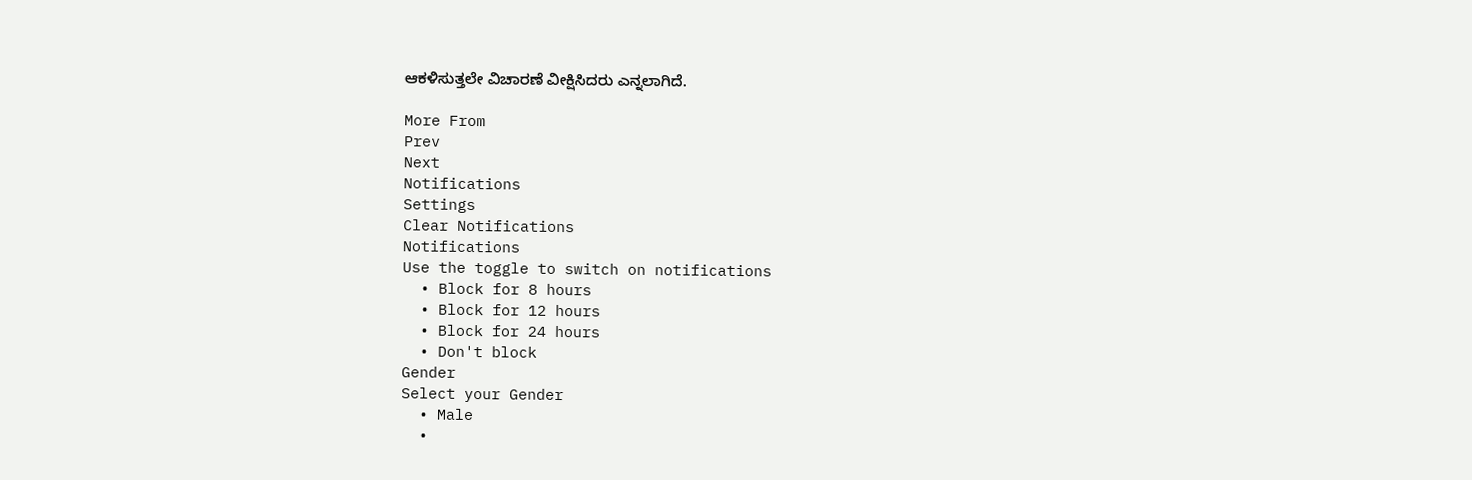ಆಕಳಿಸುತ್ತಲೇ ವಿಚಾರಣೆ ವೀಕ್ಷಿಸಿದರು ಎನ್ನಲಾಗಿದೆ.

More From
Prev
Next
Notifications
Settings
Clear Notifications
Notifications
Use the toggle to switch on notifications
  • Block for 8 hours
  • Block for 12 hours
  • Block for 24 hours
  • Don't block
Gender
Select your Gender
  • Male
  •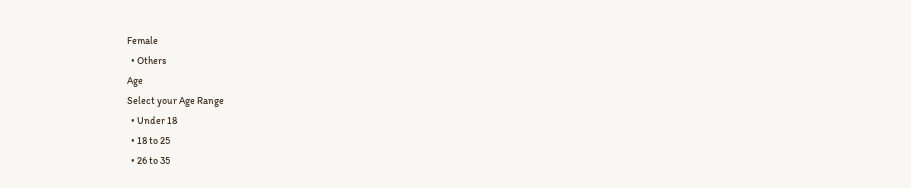Female
  • Others
Age
Select your Age Range
  • Under 18
  • 18 to 25
  • 26 to 35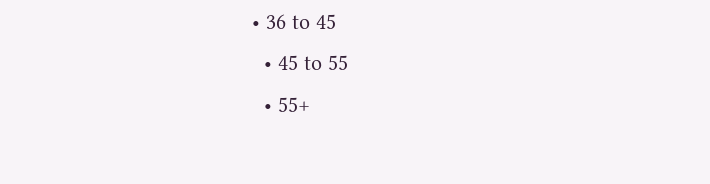• 36 to 45
  • 45 to 55
  • 55+